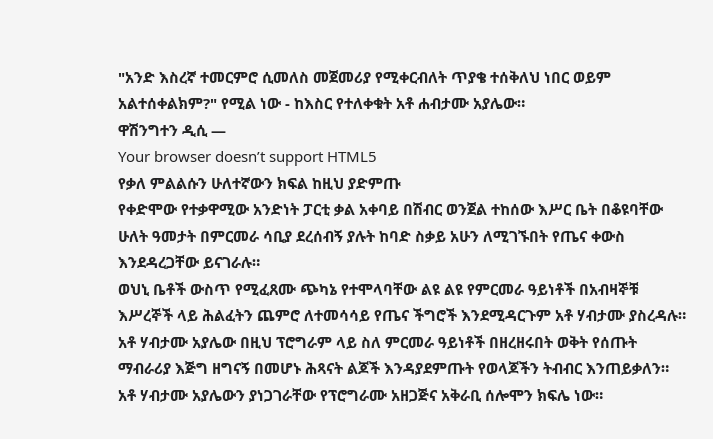"አንድ እስረኛ ተመርምሮ ሲመለስ መጀመሪያ የሚቀርብለት ጥያቄ ተሰቅለህ ነበር ወይም አልተሰቀልክም?" የሚል ነው - ከእስር የተለቀቁት አቶ ሐብታሙ አያሌው።
ዋሽንግተን ዲሲ —
Your browser doesn’t support HTML5
የቃለ ምልልሱን ሁለተኛውን ክፍል ከዚህ ያድምጡ
የቀድሞው የተቃዋሚው አንድነት ፓርቲ ቃል አቀባይ በሽብር ወንጀል ተከሰው እሥር ቤት በቆዩባቸው ሁለት ዓመታት በምርመራ ሳቢያ ደረሰብኝ ያሉት ከባድ ስቃይ አሁን ለሚገኙበት የጤና ቀውስ እንደዳረጋቸው ይናገራሉ።
ወህኒ ቤቶች ውስጥ የሚፈጸሙ ጭካኔ የተሞላባቸው ልዩ ልዩ የምርመራ ዓይነቶች በአብዛኞቹ እሥረኞች ላይ ሕልፈትን ጨምሮ ለተመሳሳይ የጤና ችግሮች እንደሚዳርጉም አቶ ሃብታሙ ያስረዳሉ።
አቶ ሃብታሙ አያሌው በዚህ ፕሮግራም ላይ ስለ ምርመራ ዓይነቶች በዘረዘሩበት ወቅት የሰጡት ማብራሪያ እጅግ ዘግናኝ በመሆኑ ሕጻናት ልጆች እንዳያደምጡት የወላጆችን ትብብር እንጠይቃለን። አቶ ሃብታሙ አያሌውን ያነጋገራቸው የፕሮግራሙ አዘጋጅና አቅራቢ ሰሎሞን ክፍሌ ነው።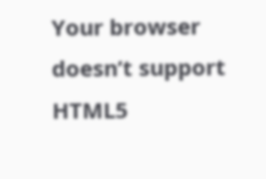Your browser doesn’t support HTML5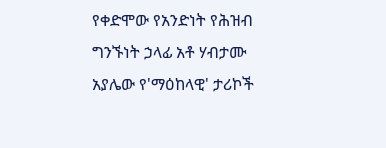የቀድሞው የአንድነት የሕዝብ ግንኙነት ኃላፊ አቶ ሃብታሙ አያሌው የ'ማዕከላዊ' ታሪኮች